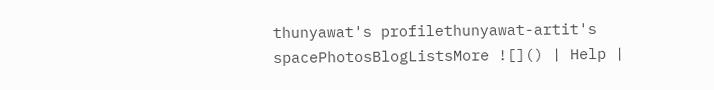thunyawat's profilethunyawat-artit's spacePhotosBlogListsMore ![]() | Help |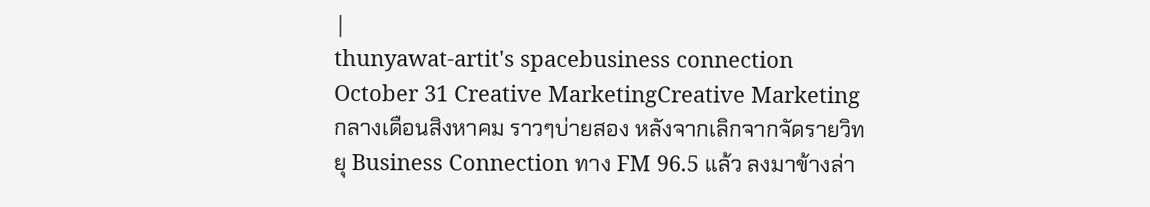|
thunyawat-artit's spacebusiness connection October 31 Creative MarketingCreative Marketing
กลางเดือนสิงหาคม ราวๆบ่ายสอง หลังจากเลิกจากจัดรายวิทยุ Business Connection ทาง FM 96.5 แล้ว ลงมาข้างล่า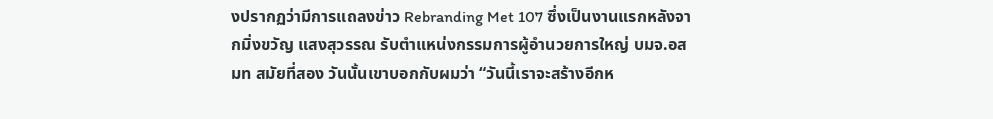งปรากฏว่ามีการแถลงข่าว Rebranding Met 107 ซึ่งเป็นงานแรกหลังจากมิ่งขวัญ แสงสุวรรณ รับตำแหน่งกรรมการผู้อำนวยการใหญ่ บมจ.อสมท สมัยที่สอง วันนั้นเขาบอกกับผมว่า “วันนี้เราจะสร้างอีกห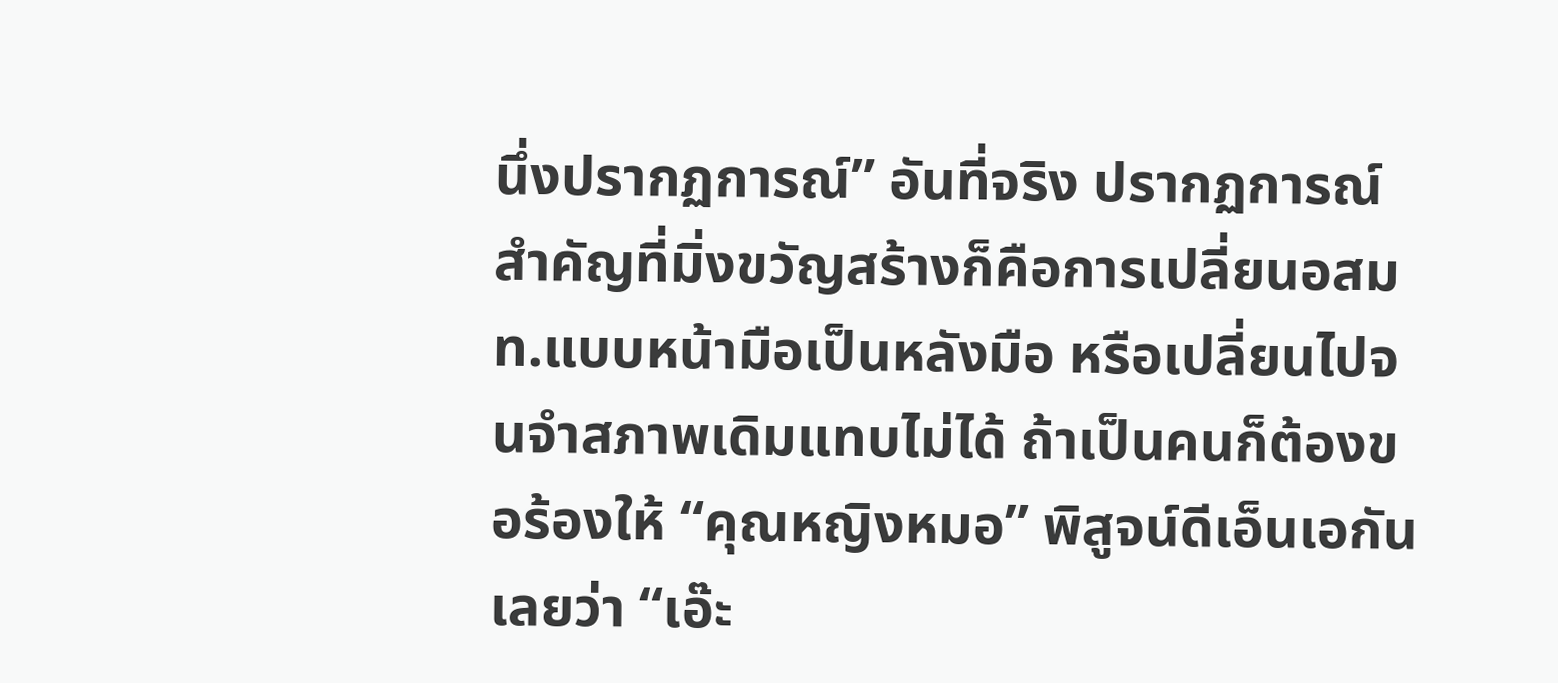นึ่งปรากฏการณ์” อันที่จริง ปรากฏการณ์สำคัญที่มิ่งขวัญสร้างก็คือการเปลี่ยนอสมท.แบบหน้ามือเป็นหลังมือ หรือเปลี่ยนไปจนจำสภาพเดิมแทบไม่ได้ ถ้าเป็นคนก็ต้องขอร้องให้ “คุณหญิงหมอ” พิสูจน์ดีเอ็นเอกันเลยว่า “เอ๊ะ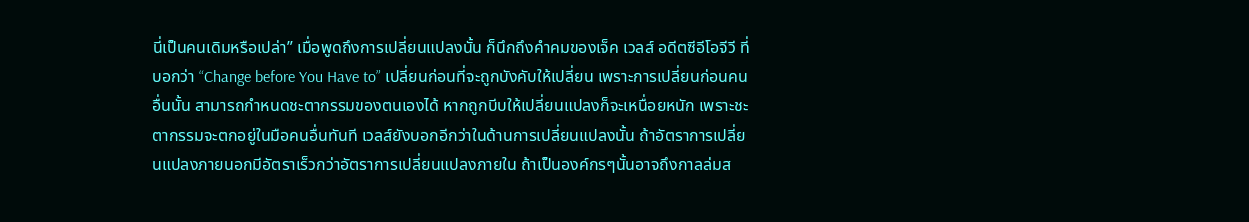นี่เป็นคนเดิมหรือเปล่า” เมื่อพูดถึงการเปลี่ยนแปลงนั้น ก็นึกถึงคำคมของเจ็ค เวลส์ อดีตซีอีโอจีวี ที่บอกว่า “Change before You Have to” เปลี่ยนก่อนที่จะถูกบังคับให้เปลี่ยน เพราะการเปลี่ยนก่อนคนอื่นนั้น สามารถกำหนดชะตากรรมของตนเองได้ หากถูกบีบให้เปลี่ยนแปลงก็จะเหนื่อยหนัก เพราะชะตากรรมจะตกอยู่ในมือคนอื่นทันที เวลส์ยังบอกอีกว่าในด้านการเปลี่ยนแปลงนั้น ถ้าอัตราการเปลี่ยนแปลงภายนอกมีอัตราเร็วกว่าอัตราการเปลี่ยนแปลงภายใน ถ้าเป็นองค์กรๆนั้นอาจถึงกาลล่มส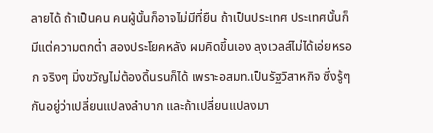ลายได้ ถ้าเป็นคน คนผู้นั้นก็อาจไม่มีที่ยืน ถ้าเป็นประเทศ ประเทศนั้นก็มีแต่ความตกต่ำ สองประโยคหลัง ผมคิดขึ้นเอง ลุงเวลส์ไม่ได้เอ่ยหรอก จริงๆ มิ่งขวัญไม่ต้องดิ้นรนก็ได้ เพราะอสมท.เป็นรัฐวิสาหกิจ ซึ่งรู้ๆกันอยู่ว่าเปลี่ยนแปลงลำบาก และถ้าเปลี่ยนแปลงมา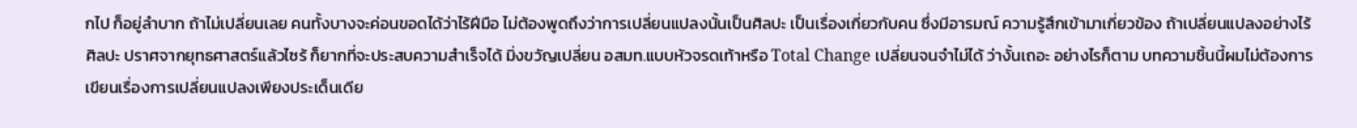กไป ก็อยู่ลำบาก ถ้าไม่เปลี่ยนเลย คนทั้งบางจะค่อนขอดได้ว่าไร้ฝีมือ ไม่ต้องพูดถึงว่าการเปลี่ยนแปลงนั้นเป็นศิลปะ เป็นเรื่องเกี่ยวกับคน ซึ่งมีอารมณ์ ความรู้สึกเข้ามาเกี่ยวข้อง ถ้าเปลี่ยนแปลงอย่างไร้ศิลปะ ปราศจากยุทธศาสตร์แล้วไซร้ ก็ยากที่จะประสบความสำเร็จได้ มิ่งขวัญเปลี่ยน อสมท.แบบหัวจรดเท้าหรือ Total Change เปลี่ยนจนจำไม่ได้ ว่างั้นเถอะ อย่างไรก็ตาม บทความชิ้นนี้ผมไม่ต้องการเขียนเรื่องการเปลี่ยนแปลงเพียงประเด็นเดีย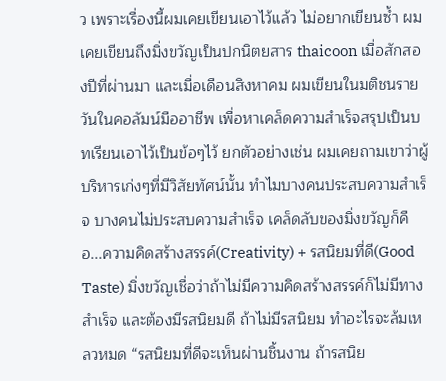ว เพราะเรื่องนี้ผมเคยเขียนเอาไว้แล้ว ไม่อยากเขียนซ้ำ ผมเคยเขียนถึงมิ่งขวัญเป็นปกนิตยสาร thaicoon เมื่อสักสองปีที่ผ่านมา และเมื่อเดือนสิงหาคม ผมเขียนในมติชนรายวันในคอลัมน์มืออาชีพ เพื่อหาเคล็ดความสำเร็จสรุปเป็นบทเรียนเอาไว้เป็นข้อๆไว้ ยกตัวอย่างเช่น ผมเคยถามเขาว่าผู้บริหารเก่งๆที่มีวิสัยทัศน์นั้น ทำไมบางคนประสบความสำเร็จ บางคนไม่ประสบความสำเร็จ เคล็ดลับของมิ่งขวัญก็คือ...ความคิดสร้างสรรค์(Creativity) + รสนิยมที่ดี(Good Taste) มิ่งขวัญเชื่อว่าถ้าไม่มีความคิดสร้างสรรค์ก็ไม่มีทางสำเร็จ และต้องมีรสนิยมดี ถ้าไม่มีรสนิยม ทำอะไรจะล้มเหลวหมด “รสนิยมที่ดีจะเห็นผ่านชิ้นงาน ถ้ารสนิย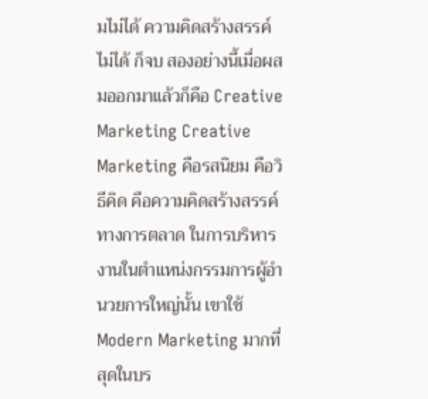มไม่ได้ ความคิดสร้างสรรค์ไม่ได้ ก็จบ สองอย่างนี้เมื่อผสมออกมาแล้วก็คือ Creative Marketing Creative Marketing คือรสนิยม คือวิธีคิด คือความคิดสร้างสรรค์ทางการตลาด ในการบริหารงานในตำแหน่งกรรมการผู้อำนวยการใหญ่นั้น เขาใช้ Modern Marketing มากที่สุดในบร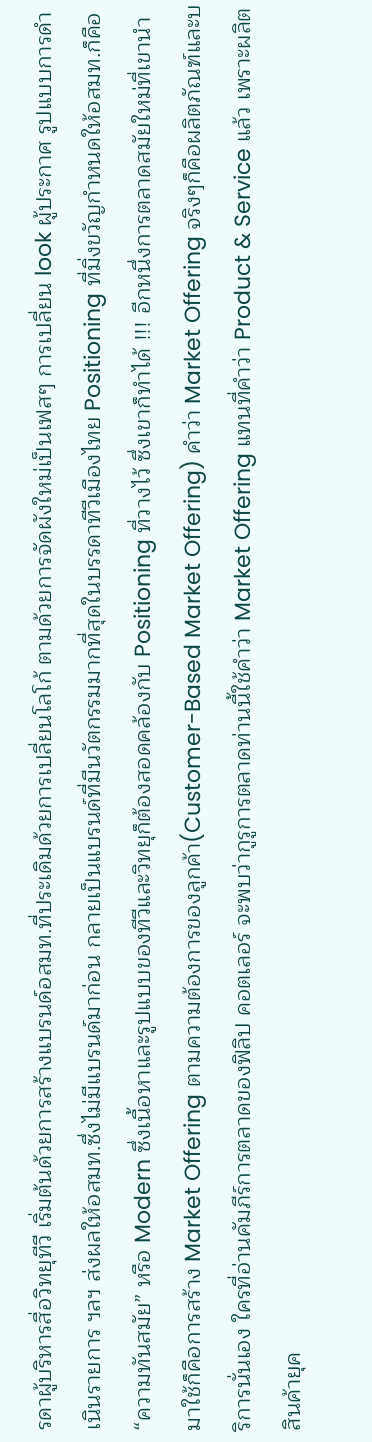รดาผู้บริหารสื่อวิทยุทีวี เริ่มต้นด้วยการสร้างแบรนด์อสมท.ที่ประเดิมด้วยการเปลี่ยนโลโก้ ตามด้วยการจัดผังใหม่เป็นเฟสๆ การเปลี่ยน look ผู้ประกาศ รูปแบบการดำเนินรายการ ฯลฯ ส่งผลให้อสมท.ซึ่งไม่มีแบรนด์มาก่อน กลายเป็นแบรนด์ที่มีนวัตกรรมมากที่สุดในบรรดาทีวีเมืองไทย Positioning ที่มิ่งขวัญกำหนดให้อสมท.ก็คือ “ความทันสมัย” หรือ Modern ซึ่งเนื้อหาและรูปแบบของทีวีและวิทยุก็ต้องสอดคล้องกับ Positioning ที่วางไว้ ซึ่งเขาก็ทำได้ !!! อีกหนึ่งการตลาดสมัยใหม่ที่เขานำมาใช้ก็คือการสร้าง Market Offering ตามความต้องการของลูกค้า(Customer-Based Market Offering) คำว่า Market Offering จริงๆก็คือผลิตภัณฑ์และบริการนั่นเอง ใครที่อ่านคัมภีร์การตลาดของฟิลิป คอตเลอร์ จะพบว่ากูรูการตลาดท่านนี้ใช้คำว่า Market Offering แทนที่คำว่า Product & Service แล้ว เพราะผลิตสินค้ายุค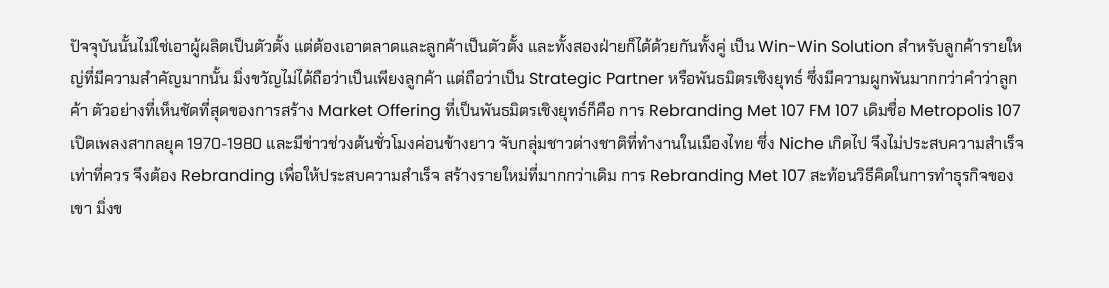ปัจจุบันนั้นไม่ใช่เอาผู้ผลิตเป็นตัวตั้ง แต่ต้องเอาตลาดและลูกค้าเป็นตัวตั้ง และทั้งสองฝ่ายก็ได้ด้วยกันทั้งคู่ เป็น Win-Win Solution สำหรับลูกค้ารายใหญ่ที่มีความสำคัญมากนั้น มิ่งขวัญไม่ได้ถือว่าเป็นเพียงลูกค้า แต่ถือว่าเป็น Strategic Partner หรือพันธมิตรเชิงยุทธ์ ซึ่งมีความผูกพันมากกว่าคำว่าลูกค้า ตัวอย่างที่เห็นชัดที่สุดของการสร้าง Market Offering ที่เป็นพันธมิตรเชิงยุทธ์ก็คือ การ Rebranding Met 107 FM 107 เดิมชื่อ Metropolis 107 เปิดเพลงสากลยุค 1970-1980 และมีข่าวช่วงต้นชั่วโมงค่อนข้างยาว จับกลุ่มชาวต่างชาติที่ทำงานในเมืองไทย ซึ่ง Niche เกิดไป จึงไม่ประสบความสำเร็จเท่าที่ควร จึงต้อง Rebranding เพื่อให้ประสบความสำเร็จ สร้างรายใหม่ที่มากกว่าเดิม การ Rebranding Met 107 สะท้อนวิธีคิดในการทำธุรกิจของเขา มิ่งข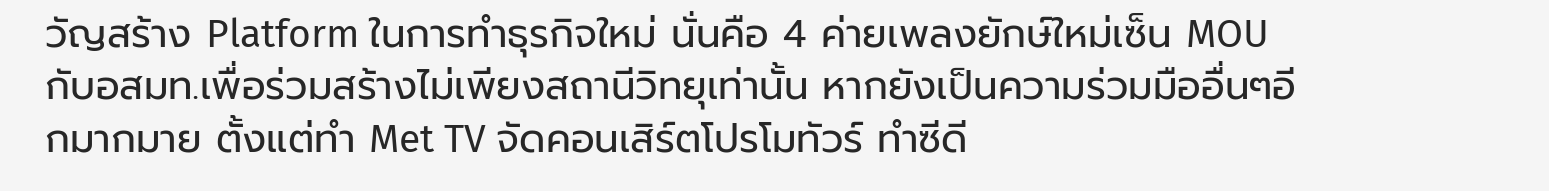วัญสร้าง Platform ในการทำธุรกิจใหม่ นั่นคือ 4 ค่ายเพลงยักษ์ใหม่เซ็น MOU กับอสมท.เพื่อร่วมสร้างไม่เพียงสถานีวิทยุเท่านั้น หากยังเป็นความร่วมมืออื่นๆอีกมากมาย ตั้งแต่ทำ Met TV จัดคอนเสิร์ตโปรโมทัวร์ ทำซีดี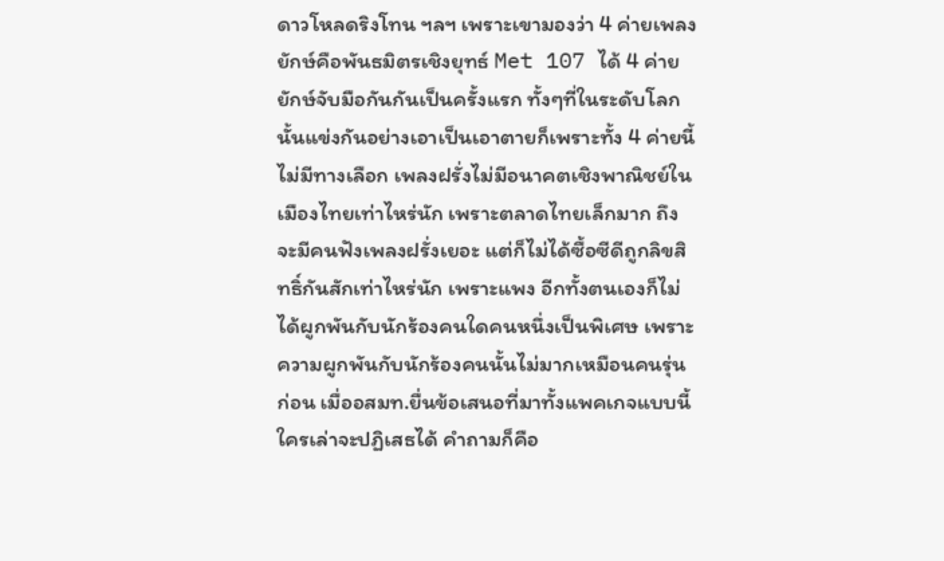ดาวโหลดริงโทน ฯลฯ เพราะเขามองว่า 4 ค่ายเพลงยักษ์คือพันธมิตรเชิงยุทธ์ Met 107 ได้ 4 ค่ายยักษ์จับมือกันกันเป็นครั้งแรก ทั้งๆที่ในระดับโลกนั้นแข่งกันอย่างเอาเป็นเอาตายก็เพราะทั้ง 4 ค่ายนี้ไม่มีทางเลือก เพลงฝรั่งไม่มีอนาคตเชิงพาณิชย์ในเมืองไทยเท่าไหร่นัก เพราะตลาดไทยเล็กมาก ถึงจะมีคนฟังเพลงฝรั่งเยอะ แต่ก็ไม่ได้ซื้อซีดีถูกลิขสิทธิ์กันสักเท่าไหร่นัก เพราะแพง อีกทั้งตนเองก็ไม่ได้ผูกพันกับนักร้องคนใดคนหนึ่งเป็นพิเศษ เพราะความผูกพันกับนักร้องคนนั้นไม่มากเหมือนคนรุ่นก่อน เมื่ออสมท.ยื่นข้อเสนอที่มาทั้งแพคเกจแบบนี้ ใครเล่าจะปฏิเสธได้ คำถามก็คือ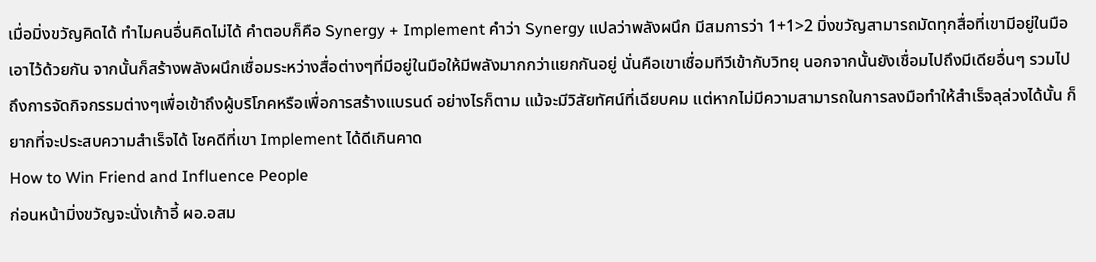เมื่อมิ่งขวัญคิดได้ ทำไมคนอื่นคิดไม่ได้ คำตอบก็คือ Synergy + Implement คำว่า Synergy แปลว่าพลังผนึก มีสมการว่า 1+1>2 มิ่งขวัญสามารถมัดทุกสื่อที่เขามีอยู่ในมือเอาไว้ด้วยกัน จากนั้นก็สร้างพลังผนึกเชื่อมระหว่างสื่อต่างๆที่มีอยู่ในมือให้มีพลังมากกว่าแยกกันอยู่ นั่นคือเขาเชื่อมทีวีเข้ากับวิทยุ นอกจากนั้นยังเชื่อมไปถึงมีเดียอื่นๆ รวมไปถึงการจัดกิจกรรมต่างๆเพื่อเข้าถึงผู้บริโภคหรือเพื่อการสร้างแบรนด์ อย่างไรก็ตาม แม้จะมีวิสัยทัศน์ที่เฉียบคม แต่หากไม่มีความสามารถในการลงมือทำให้สำเร็จลุล่วงได้นั้น ก็ยากที่จะประสบความสำเร็จได้ โชคดีที่เขา Implement ได้ดีเกินคาด
How to Win Friend and Influence People
ก่อนหน้ามิ่งขวัญจะนั่งเก้าอี้ ผอ.อสม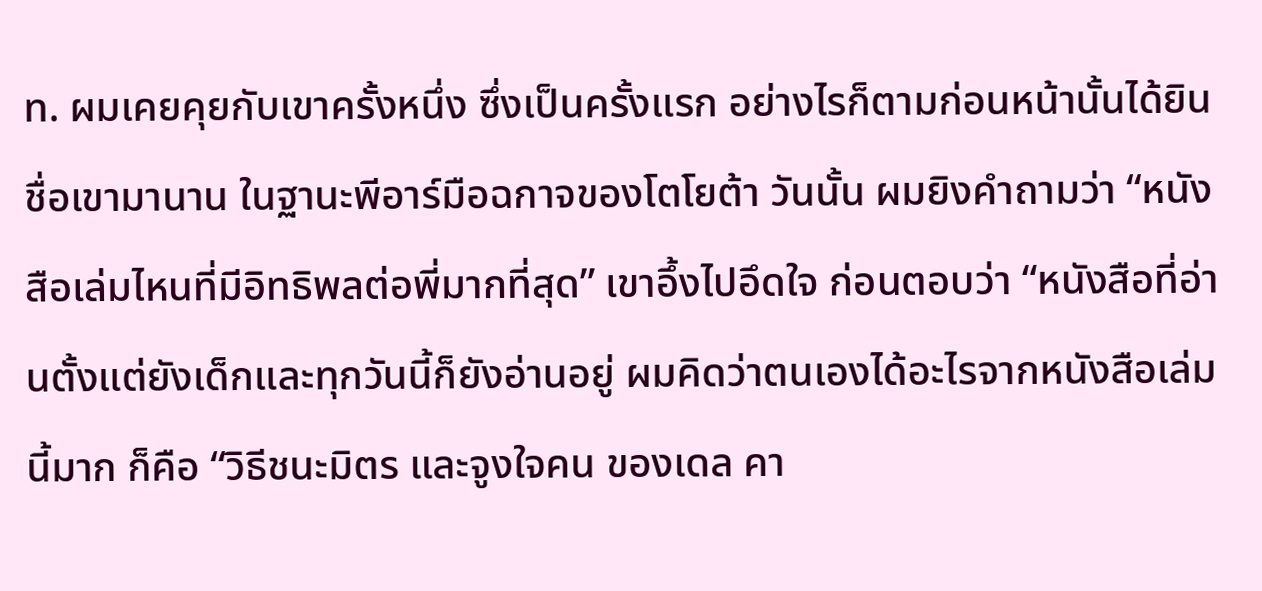ท. ผมเคยคุยกับเขาครั้งหนึ่ง ซึ่งเป็นครั้งแรก อย่างไรก็ตามก่อนหน้านั้นได้ยินชื่อเขามานาน ในฐานะพีอาร์มือฉกาจของโตโยต้า วันนั้น ผมยิงคำถามว่า “หนังสือเล่มไหนที่มีอิทธิพลต่อพี่มากที่สุด” เขาอึ้งไปอึดใจ ก่อนตอบว่า “หนังสือที่อ่านตั้งแต่ยังเด็กและทุกวันนี้ก็ยังอ่านอยู่ ผมคิดว่าตนเองได้อะไรจากหนังสือเล่มนี้มาก ก็คือ “วิธีชนะมิตร และจูงใจคน ของเดล คา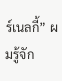ร์เนลกี้” ผมรู้จัก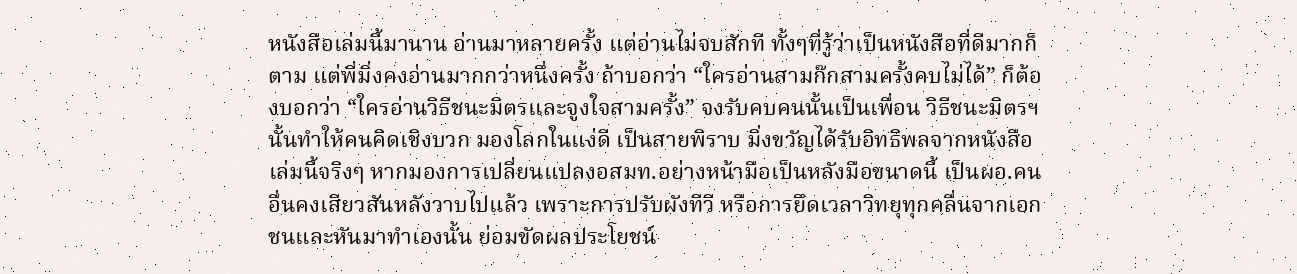หนังสือเล่มนี้มานาน อ่านมาหลายครั้ง แต่อ่านไม่จบสักที ทั้งๆที่รู้ว่าเป็นหนังสือที่ดีมากก็ตาม แต่พี่มิ่งคงอ่านมากกว่าหนึ่งครั้ง ถ้าบอกว่า “ใครอ่านสามก๊กสามครั้งคบไม่ได้” ก็ต้องบอกว่า “ใครอ่านวิธีชนะมิตรและจูงใจสามครั้ง” จงรับคบคนนั้นเป็นเพื่อน วิธีชนะมิตรฯนั้นทำให้คนคิดเชิงบวก มองโลกในแง่ดี เป็นสายพิราบ มิ่งขวัญได้รับอิทธิพลจากหนังสือเล่มนี้จริงๆ หากมองการเปลี่ยนแปลงอสมท.อย่างหน้ามือเป็นหลังมือขนาดนี้ เป็นผอ.คนอื่นคงเสียวสันหลังวาบไปแล้ว เพราะการปรับผังทีวี หรือการยึดเวลาวิทยุทุกคลื่นจากเอกชนและหันมาทำเองนั้น ย่อมขัดผลประโยชน์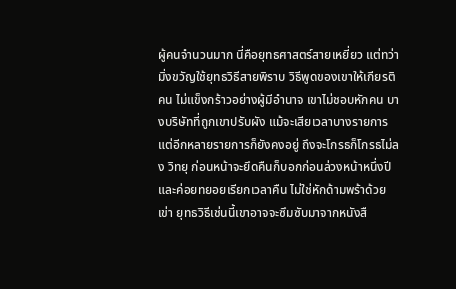ผู้คนจำนวนมาก นี่คือยุทธศาสตร์สายเหยี่ยว แต่ทว่ามิ่งขวัญใช้ยุทธวิธีสายพิราบ วิธีพูดของเขาให้เกียรติคน ไม่แข็งกร้าวอย่างผู้มีอำนาจ เขาไม่ชอบหักคน บางบริษัทที่ถูกเขาปรับผัง แม้จะเสียเวลาบางรายการ แต่อีกหลายรายการก็ยังคงอยู่ ถึงจะโกรธก็โกรธไม่ลง วิทยุ ก่อนหน้าจะยึดคืนก็บอกก่อนล่วงหน้าหนึ่งปี และค่อยทยอยเรียกเวลาคืน ไม่ใช่หักด้ามพร้าด้วยเข่า ยุทธวิธีเช่นนี้เขาอาจจะซึมซับมาจากหนังสื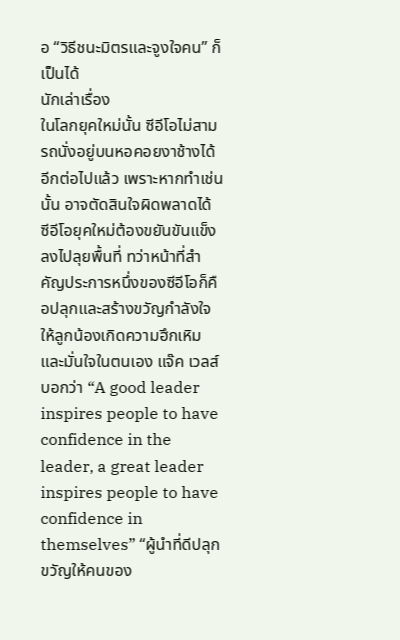อ “วิธีชนะมิตรและจูงใจคน” ก็เป็นได้
นักเล่าเรื่อง
ในโลกยุคใหม่นั้น ซีอีโอไม่สามรถนั่งอยู่บนหอคอยงาช้างได้อีกต่อไปแล้ว เพราะหากทำเช่นนั้น อาจตัดสินใจผิดพลาดได้ ซีอีโอยุคใหม่ต้องขยันขันแข็ง ลงไปลุยพื้นที่ ทว่าหน้าที่สำคัญประการหนึ่งของซีอีโอก็คือปลุกและสร้างขวัญกำลังใจให้ลูกน้องเกิดความฮึกเหิมและมั่นใจในตนเอง แจ๊ค เวลส์ บอกว่า “A good leader inspires people to have confidence in the leader, a great leader inspires people to have confidence in themselves” “ผู้นำที่ดีปลุกขวัญให้คนของ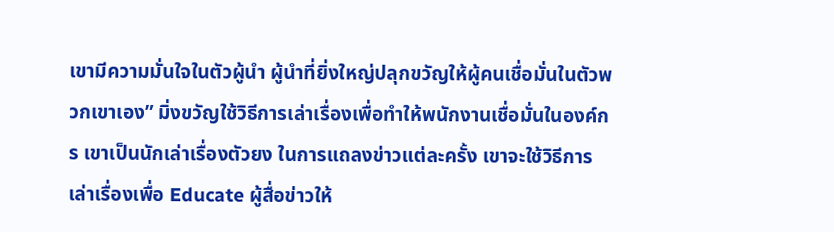เขามีความมั่นใจในตัวผู้นำ ผู้นำที่ยิ่งใหญ่ปลุกขวัญให้ผู้คนเชื่อมั่นในตัวพวกเขาเอง” มิ่งขวัญใช้วิธีการเล่าเรื่องเพื่อทำให้พนักงานเชื่อมั่นในองค์กร เขาเป็นนักเล่าเรื่องตัวยง ในการแถลงข่าวแต่ละครั้ง เขาจะใช้วิธีการเล่าเรื่องเพื่อ Educate ผู้สื่อข่าวให้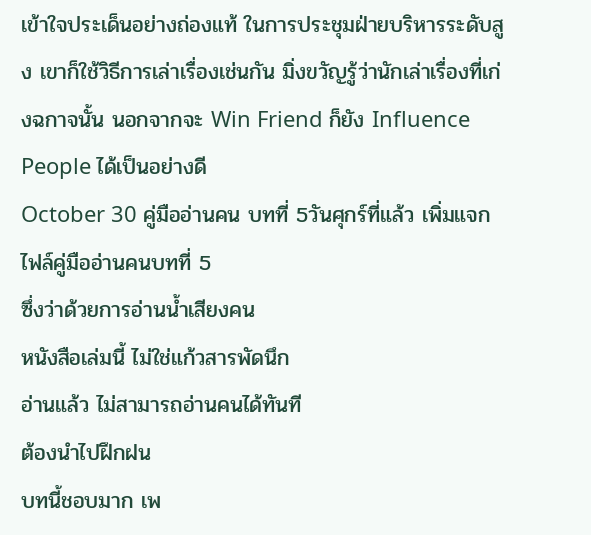เข้าใจประเด็นอย่างถ่องแท้ ในการประชุมฝ่ายบริหารระดับสูง เขาก็ใช้วิธีการเล่าเรื่องเช่นกัน มิ่งขวัญรู้ว่านักเล่าเรื่องที่เก่งฉกาจนั้น นอกจากจะ Win Friend ก็ยัง Influence People ได้เป็นอย่างดี
October 30 คู่มืออ่านคน บทที่ 5วันศุกร์ที่แล้ว เพิ่มแจกไฟล์คู่มืออ่านคนบทที่ 5
ซึ่งว่าด้วยการอ่านน้ำเสียงคน
หนังสือเล่มนี้ ไม่ใช่แก้วสารพัดนึก
อ่านแล้ว ไม่สามารถอ่านคนได้ทันที
ต้องนำไปฝึกฝน
บทนี้ชอบมาก เพ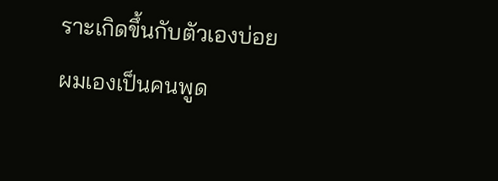ราะเกิดขึ้นกับตัวเองบ่อย
ผมเองเป็นคนพูด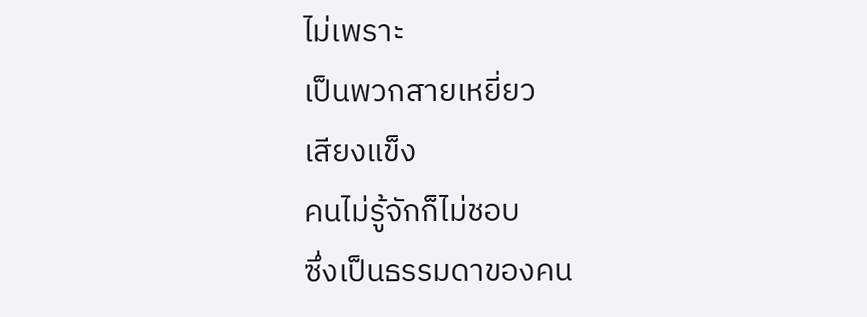ไม่เพราะ
เป็นพวกสายเหยี่ยว
เสียงแข็ง
คนไม่รู้จักก็ไม่ชอบ
ซึ่งเป็นธรรมดาของคน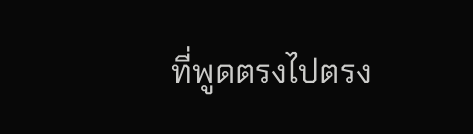ที่พูดตรงไปตรง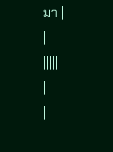มา |
|
|||||
|
|